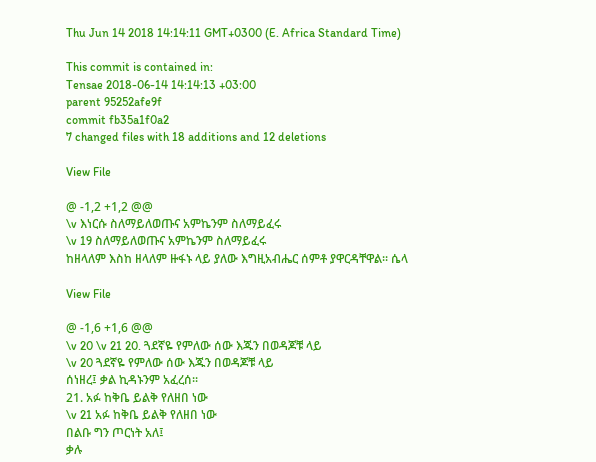Thu Jun 14 2018 14:14:11 GMT+0300 (E. Africa Standard Time)

This commit is contained in:
Tensae 2018-06-14 14:14:13 +03:00
parent 95252afe9f
commit fb35a1f0a2
7 changed files with 18 additions and 12 deletions

View File

@ -1,2 +1,2 @@
\v እነርሱ ስለማይለወጡና አምኬንም ስለማይፈሩ
\v 19 ስለማይለወጡና አምኬንም ስለማይፈሩ
ከዘላለም እስከ ዘላለም ዙፋኑ ላይ ያለው እግዚአብሔር ሰምቶ ያዋርዳቸዋል፡፡ ሴላ

View File

@ -1,6 +1,6 @@
\v 20 \v 21 20. ጓደኛዬ የምለው ሰው እጁን በወዳጆቹ ላይ
\v 20 ጓደኛዬ የምለው ሰው እጁን በወዳጆቹ ላይ
ሰነዘረ፤ ቃል ኪዳኑንም አፈረሰ፡፡
21. አፉ ከቅቤ ይልቅ የለዘበ ነው
\v 21 አፉ ከቅቤ ይልቅ የለዘበ ነው
በልቡ ግን ጦርነት አለ፤
ቃሉ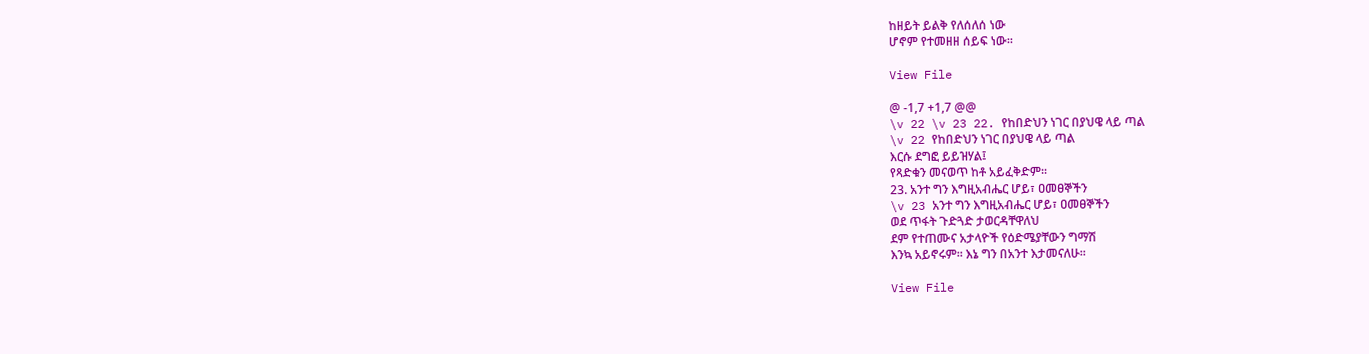ከዘይት ይልቅ የለሰለሰ ነው
ሆኖም የተመዘዘ ሰይፍ ነው፡፡

View File

@ -1,7 +1,7 @@
\v 22 \v 23 22. የከበድህን ነገር በያህዌ ላይ ጣል
\v 22 የከበድህን ነገር በያህዌ ላይ ጣል
እርሱ ደግፎ ይይዝሃል፤
የጻድቁን መናወጥ ከቶ አይፈቅድም፡፡
23. አንተ ግን እግዚአብሔር ሆይ፣ ዐመፀኞችን
\v 23 አንተ ግን እግዚአብሔር ሆይ፣ ዐመፀኞችን
ወደ ጥፋት ጉድጓድ ታወርዳቸዋለህ
ደም የተጠሙና አታላዮች የዕድሜያቸውን ግማሽ
እንኳ አይኖሩም፡፡ እኔ ግን በአንተ እታመናለሁ፡፡

View File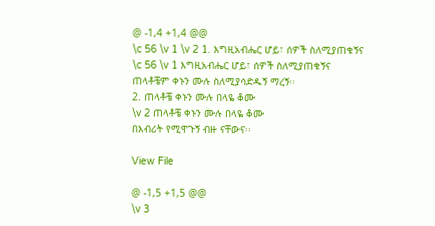@ -1,4 +1,4 @@
\c 56 \v 1 \v 2 1. እግዚአብሔር ሆይ፣ ሰዎች ስለሚያጠቁኝና
\c 56 \v 1 እግዚአብሔር ሆይ፣ ሰዎች ስለሚያጠቁኝና
ጠላቶቼም ቀኑን ሙሉ ስለሚያሳድዱኝ ማረኝ፡፡
2. ጠላቶቼ ቀኑን ሙሉ በላዬ ቆሙ
\v 2 ጠላቶቼ ቀኑን ሙሉ በላዬ ቆሙ
በእብሪት የሚዋጉኝ ብዙ ናቸውና፡፡

View File

@ -1,5 +1,5 @@
\v 3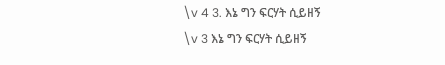\v 4 3. እኔ ግን ፍርሃት ሲይዘኝ
\v 3 እኔ ግን ፍርሃት ሲይዘኝ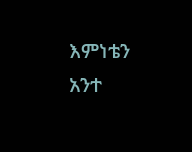እምነቴን አንተ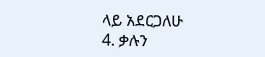ላይ አደርጋለሁ
4. ቃሉን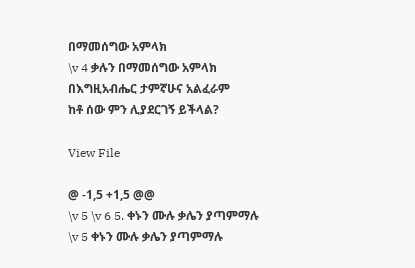በማመሰግው አምላክ
\v 4 ቃሉን በማመሰግው አምላክ
በእግዚአብሔር ታምኛሁና አልፈራም
ከቶ ሰው ምን ሊያደርገኝ ይችላል?

View File

@ -1,5 +1,5 @@
\v 5 \v 6 5. ቀኑን ሙሉ ቃሌን ያጣምማሉ
\v 5 ቀኑን ሙሉ ቃሌን ያጣምማሉ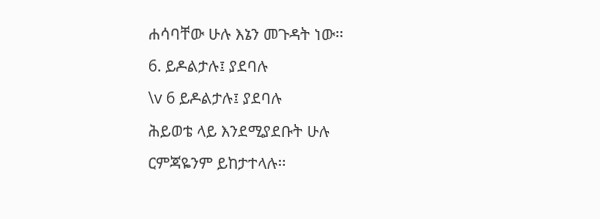ሐሳባቸው ሁሉ እኔን መጉዳት ነው፡፡
6. ይዶልታሉ፤ ያደባሉ
\v 6 ይዶልታሉ፤ ያደባሉ
ሕይወቴ ላይ እንደሚያደቡት ሁሉ
ርምጃዬንም ይከታተላሉ፡፡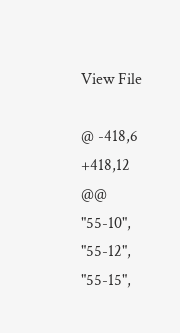View File

@ -418,6 +418,12 @@
"55-10",
"55-12",
"55-15",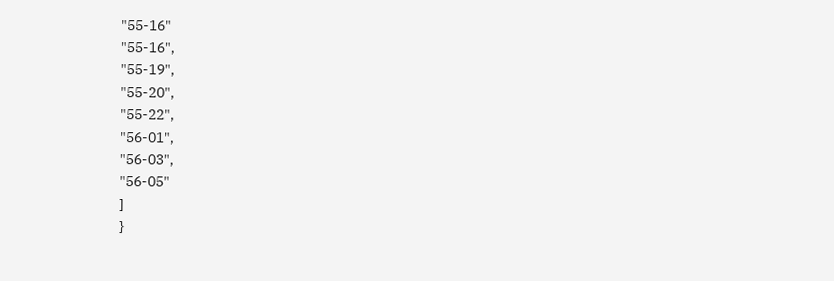"55-16"
"55-16",
"55-19",
"55-20",
"55-22",
"56-01",
"56-03",
"56-05"
]
}